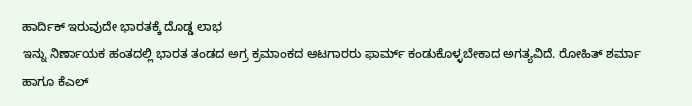ಹಾರ್ದಿಕ್ ಇರುವುದೇ ಭಾರತಕ್ಕೆ ದೊಡ್ಡ ಲಾಭ
ಇನ್ನು ನಿರ್ಣಾಯಕ ಹಂತದಲ್ಲಿ ಭಾರತ ತಂಡದ ಅಗ್ರ ಕ್ರಮಾಂಕದ ಆಟಗಾರರು ಫಾರ್ಮ್ ಕಂಡುಕೊಳ್ಳಬೇಕಾದ ಅಗತ್ಯವಿದೆ. ರೋಹಿತ್ ಶರ್ಮಾ ಹಾಗೂ ಕೆಎಲ್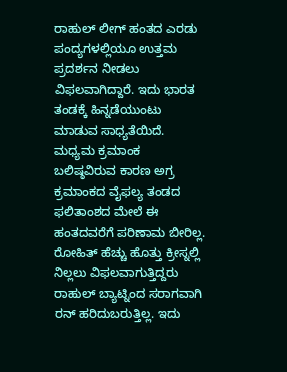ರಾಹುಲ್ ಲೀಗ್ ಹಂತದ ಎರಡು ಪಂದ್ಯಗಳಲ್ಲಿಯೂ ಉತ್ತಮ ಪ್ರದರ್ಶನ ನೀಡಲು ವಿಫಲವಾಗಿದ್ದಾರೆ. ಇದು ಭಾರತ ತಂಡಕ್ಕೆ ಹಿನ್ನಡೆಯುಂಟು ಮಾಡುವ ಸಾಧ್ಯತೆಯಿದೆ. ಮಧ್ಯಮ ಕ್ರಮಾಂಕ ಬಲಿಷ್ಠವಿರುವ ಕಾರಣ ಅಗ್ರ ಕ್ರಮಾಂಕದ ವೈಫಲ್ಯ ತಂಡದ ಫಲಿತಾಂಶದ ಮೇಲೆ ಈ ಹಂತದವರೆಗೆ ಪರಿಣಾಮ ಬೀರಿಲ್ಲ. ರೋಹಿತ್ ಹೆಚ್ಚು ಹೊತ್ತು ಕ್ರೀಸ್ನಲ್ಲಿ ನಿಲ್ಲಲು ವಿಫಲವಾಗುತ್ತಿದ್ದರು ರಾಹುಲ್ ಬ್ಯಾಟ್ನಿಂದ ಸರಾಗವಾಗಿ ರನ್ ಹರಿದುಬರುತ್ತಿಲ್ಲ. ಇದು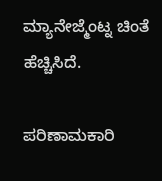ಮ್ಯಾನೇಜ್ಮೆಂಟ್ನ ಚಿಂತೆ ಹೆಚ್ಚಿಸಿದೆ.

ಪರಿಣಾಮಕಾರಿ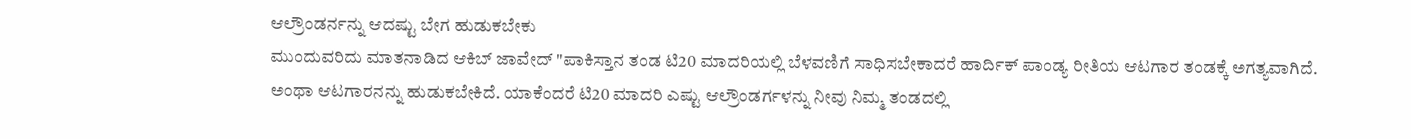ಆಲ್ರೌಂಡರ್ನನ್ನು ಆದಷ್ಟು ಬೇಗ ಹುಡುಕಬೇಕು
ಮುಂದುವರಿದು ಮಾತನಾಡಿದ ಆಕಿಬ್ ಜಾವೇದ್ "ಪಾಕಿಸ್ತಾನ ತಂಡ ಟಿ20 ಮಾದರಿಯಲ್ಲಿ ಬೆಳವಣಿಗೆ ಸಾಧಿಸಬೇಕಾದರೆ ಹಾರ್ದಿಕ್ ಪಾಂಡ್ಯ ರೀತಿಯ ಆಟಗಾರ ತಂಡಕ್ಕೆ ಅಗತ್ಯವಾಗಿದೆ. ಅಂಥಾ ಆಟಗಾರನನ್ನು ಹುಡುಕಬೇಕಿದೆ. ಯಾಕೆಂದರೆ ಟಿ20 ಮಾದರಿ ಎಷ್ಟು ಆಲ್ರೌಂಡರ್ಗಳನ್ನು ನೀವು ನಿಮ್ಮ ತಂಡದಲ್ಲಿ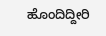ಹೊಂದಿದ್ದೀರಿ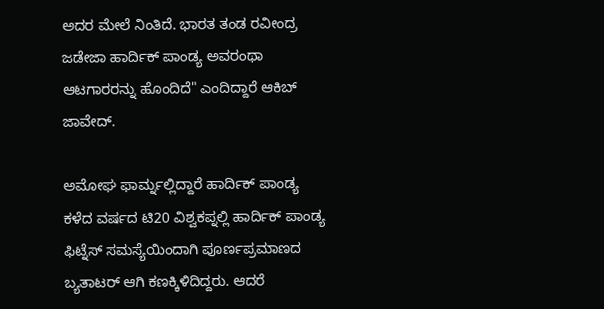ಅದರ ಮೇಲೆ ನಿಂತಿದೆ. ಭಾರತ ತಂಡ ರವೀಂದ್ರ ಜಡೇಜಾ ಹಾರ್ದಿಕ್ ಪಾಂಡ್ಯ ಅವರಂಥಾ ಆಟಗಾರರನ್ನು ಹೊಂದಿದೆ" ಎಂದಿದ್ದಾರೆ ಆಕಿಬ್ ಜಾವೇದ್.

ಅಮೋಘ ಫಾರ್ಮ್ನಲ್ಲಿದ್ದಾರೆ ಹಾರ್ದಿಕ್ ಪಾಂಡ್ಯ
ಕಳೆದ ವರ್ಷದ ಟಿ20 ವಿಶ್ವಕಪ್ನಲ್ಲಿ ಹಾರ್ದಿಕ್ ಪಾಂಡ್ಯ ಫಿಟ್ನೆಸ್ ಸಮಸ್ಯೆಯಿಂದಾಗಿ ಪೂರ್ಣಪ್ರಮಾಣದ ಬ್ಯತಾಟರ್ ಆಗಿ ಕಣಕ್ಕಿಳಿದಿದ್ದರು. ಆದರೆ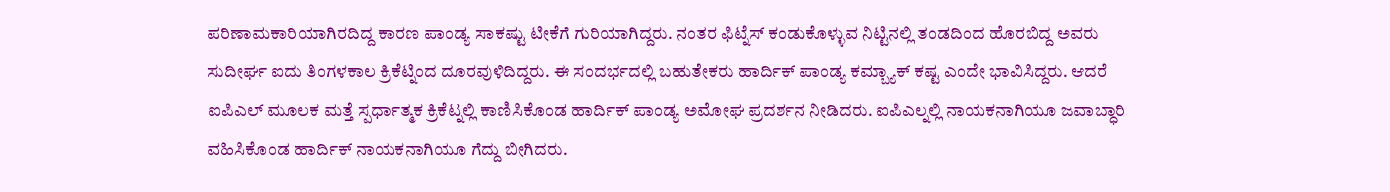ಪರಿಣಾಮಕಾರಿಯಾಗಿರದಿದ್ದ ಕಾರಣ ಪಾಂಡ್ಯ ಸಾಕಷ್ಟು ಟೀಕೆಗೆ ಗುರಿಯಾಗಿದ್ದರು. ನಂತರ ಫಿಟ್ನೆಸ್ ಕಂಡುಕೊಳ್ಳುವ ನಿಟ್ಟಿನಲ್ಲಿ ತಂಡದಿಂದ ಹೊರಬಿದ್ದ ಅವರು ಸುದೀರ್ಘ ಐದು ತಿಂಗಳಕಾಲ ಕ್ರಿಕೆಟ್ನಿಂದ ದೂರವುಳಿದಿದ್ದರು. ಈ ಸಂದರ್ಭದಲ್ಲಿ ಬಹುತೇಕರು ಹಾರ್ದಿಕ್ ಪಾಂಡ್ಯ ಕಮ್ಬ್ಯಾಕ್ ಕಷ್ಟ ಎಂದೇ ಭಾವಿಸಿದ್ದರು. ಆದರೆ ಐಪಿಎಲ್ ಮೂಲಕ ಮತ್ತೆ ಸ್ಪರ್ಧಾತ್ಮಕ ಕ್ರಿಕೆಟ್ನಲ್ಲಿ ಕಾಣಿಸಿಕೊಂಡ ಹಾರ್ದಿಕ್ ಪಾಂಡ್ಯ ಅಮೋಘ ಪ್ರದರ್ಶನ ನೀಡಿದರು. ಐಪಿಎಲ್ನಲ್ಲಿ ನಾಯಕನಾಗಿಯೂ ಜವಾಬ್ಧಾರಿ ವಹಿಸಿಕೊಂಡ ಹಾರ್ದಿಕ್ ನಾಯಕನಾಗಿಯೂ ಗೆದ್ದು ಬೀಗಿದರು.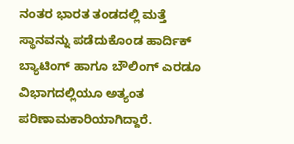ನಂತರ ಭಾರತ ತಂಡದಲ್ಲಿ ಮತ್ತೆ ಸ್ಥಾನವನ್ನು ಪಡೆದುಕೊಂಡ ಹಾರ್ದಿಕ್ ಬ್ಯಾಟಿಂಗ್ ಹಾಗೂ ಬೌಲಿಂಗ್ ಎರಡೂ ವಿಭಾಗದಲ್ಲಿಯೂ ಅತ್ಯಂತ ಪರಿಣಾಮಕಾರಿಯಾಗಿದ್ದಾರೆ.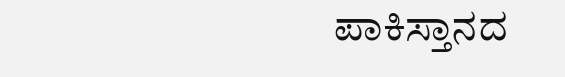ಪಾಕಿಸ್ತಾನದ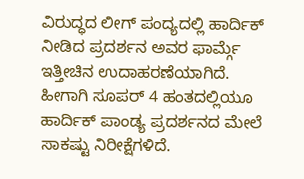ವಿರುದ್ಧದ ಲೀಗ್ ಪಂದ್ಯದಲ್ಲಿ ಹಾರ್ದಿಕ್ ನೀಡಿದ ಪ್ರದರ್ಶನ ಅವರ ಫಾರ್ಮ್ಗೆ ಇತ್ತೀಚಿನ ಉದಾಹರಣೆಯಾಗಿದೆ. ಹೀಗಾಗಿ ಸೂಪರ್ 4 ಹಂತದಲ್ಲಿಯೂ ಹಾರ್ದಿಕ್ ಪಾಂಡ್ಯ ಪ್ರದರ್ಶನದ ಮೇಲೆ ಸಾಕಷ್ಟು ನಿರೀಕ್ಷೆಗಳಿದೆ.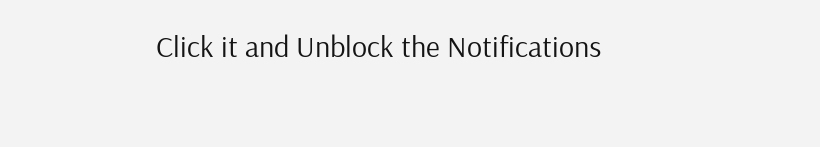Click it and Unblock the Notifications